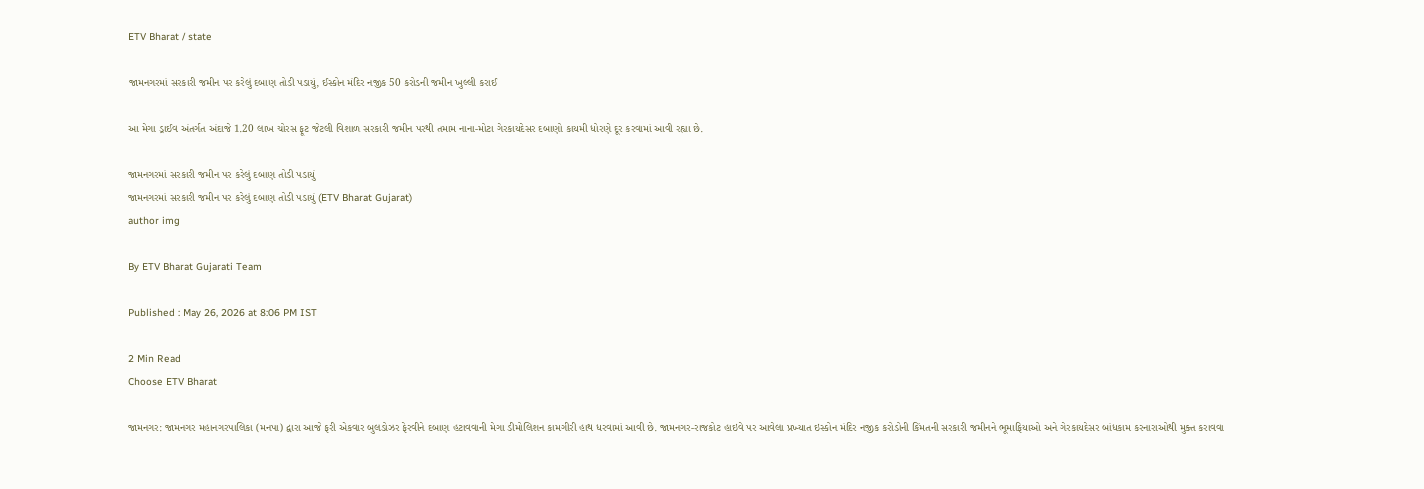ETV Bharat / state

જામનગરમાં સરકારી જમીન પર કરેલું દબાણ તોડી પડાયું, ઈસ્કોન મંદિર નજીક 50 કરોડની જમીન ખુલ્લી કરાઈ

આ મેગા ડ્રાઈવ અંતર્ગત અંદાજે 1.20 લાખ ચોરસ ફૂટ જેટલી વિશાળ સરકારી જમીન પરથી તમામ નાના-મોટા ગેરકાયદેસર દબાણો કાયમી ધોરણે દૂર કરવામાં આવી રહ્યા છે.

જામનગરમાં સરકારી જમીન પર કરેલું દબાણ તોડી પડાયું
જામનગરમાં સરકારી જમીન પર કરેલું દબાણ તોડી પડાયું (ETV Bharat Gujarat)
author img

By ETV Bharat Gujarati Team

Published : May 26, 2026 at 8:06 PM IST

2 Min Read
Choose ETV Bharat

જામનગર: જામનગર મહાનગરપાલિકા (મનપા) દ્વારા આજે ફરી એકવાર બુલડોઝર ફેરવીને દબાણ હટાવવાની મેગા ડીમોલિશન કામગીરી હાથ ધરવામાં આવી છે. જામનગર-રાજકોટ હાઇવે પર આવેલા પ્રખ્યાત ઇસ્કોન મંદિર નજીક કરોડોની કિંમતની સરકારી જમીનને ભૂમાફિયાઓ અને ગેરકાયદેસર બાંધકામ કરનારાઓથી મુક્ત કરાવવા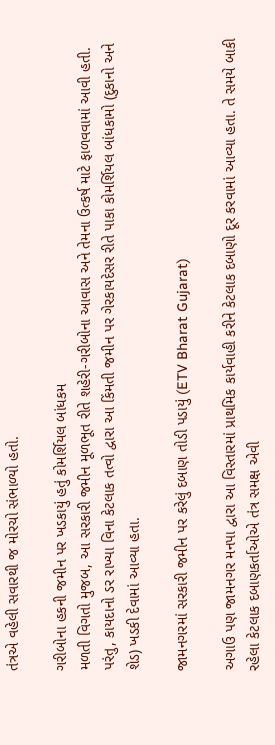તંત્રએ વહેલી સવારથી જ મોરચો સંભાળ્યો હતો.

ગરીબોના હકની જમીન પર ખડકાયું હતું કોમર્શિયલ બાંધકમ
મળતી વિગતો મુજબ, આ સરકારી જમીન મૂળભૂત રીતે શહેરી-ગરીબોના આવાસ અને તેમના ઉત્કર્ષ માટે ફાળવવામાં આવી હતી. પરંતુ, કાયદાનો ડર રાખ્યા વિના કેટલાક તત્વો દ્વારા આ કિંમતી જમીન પર ગેરકાયદેસર રીતે પાકા કોમર્શિયલ બાંધકામો (દુકાનો અને શેડ) ખડકી દેવામાં આવ્યા હતા.

જામનગરમાં સરકારી જમીન પર કરેલું દબાણ તોડી પડાયું (ETV Bharat Gujarat)

અગાઉ પણ જામનગર મનપા દ્વારા આ વિસ્તારમાં પ્રાથમિક કાર્યવાહી કરીને કેટલાક દબાણો દૂર કરવામાં આવ્યા હતા. તે સમયે બાકી રહેલા કેટલાક દબાણકર્તાઓએ તંત્ર સમક્ષ એવી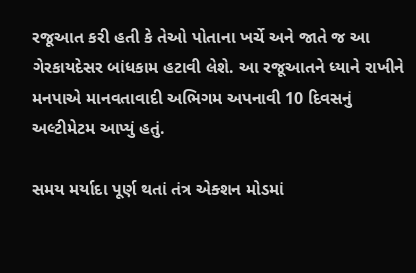રજૂઆત કરી હતી કે તેઓ પોતાના ખર્ચે અને જાતે જ આ ગેરકાયદેસર બાંધકામ હટાવી લેશે. આ રજૂઆતને ધ્યાને રાખીને મનપાએ માનવતાવાદી અભિગમ અપનાવી 10 દિવસનું અલ્ટીમેટમ આપ્યું હતું.

સમય મર્યાદા પૂર્ણ થતાં તંત્ર એક્શન મોડમાં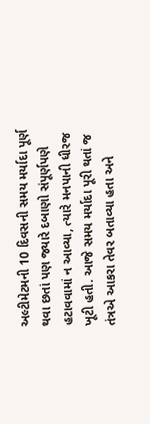અલ્ટીમેટમની 10 દિવસની સમય મર્યાદા પૂર્ણ થવા છતાં પણ જ્યારે દબાણો સંપૂર્ણપણે હટાવવામાં ન આવ્યા, ત્યારે મનપાની ધીરજ ખૂટી હતી. આજે સમય મર્યાદા પૂરી થતાં જ તંત્રએ આકરા તેવર બતાવ્યા હતા અને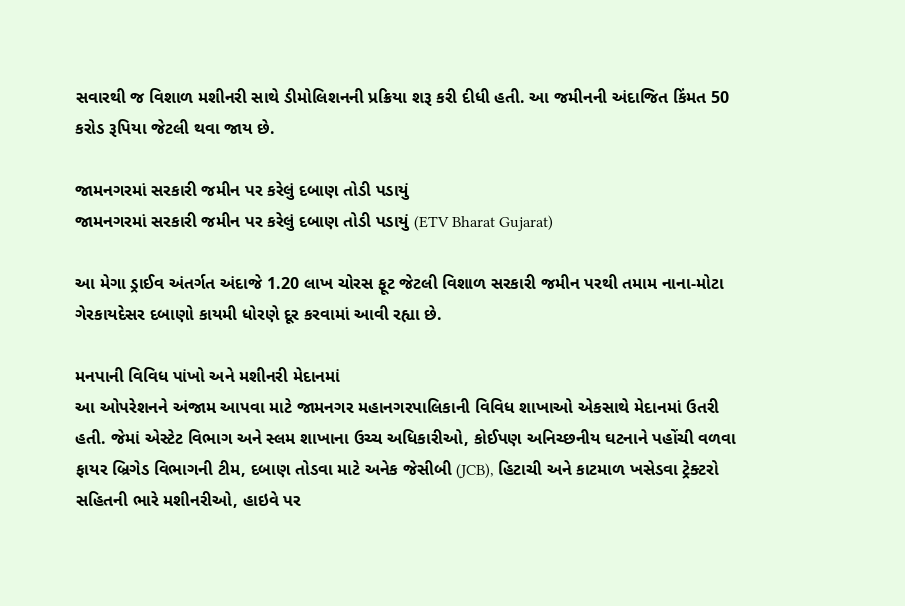સવારથી જ વિશાળ મશીનરી સાથે ડીમોલિશનની પ્રક્રિયા શરૂ કરી દીધી હતી. આ જમીનની અંદાજિત કિંમત 50 કરોડ રૂપિયા જેટલી થવા જાય છે.

જામનગરમાં સરકારી જમીન પર કરેલું દબાણ તોડી પડાયું
જામનગરમાં સરકારી જમીન પર કરેલું દબાણ તોડી પડાયું (ETV Bharat Gujarat)

આ મેગા ડ્રાઈવ અંતર્ગત અંદાજે 1.20 લાખ ચોરસ ફૂટ જેટલી વિશાળ સરકારી જમીન પરથી તમામ નાના-મોટા ગેરકાયદેસર દબાણો કાયમી ધોરણે દૂર કરવામાં આવી રહ્યા છે.

મનપાની વિવિધ પાંખો અને મશીનરી મેદાનમાં
આ ઓપરેશનને અંજામ આપવા માટે જામનગર મહાનગરપાલિકાની વિવિધ શાખાઓ એકસાથે મેદાનમાં ઉતરી હતી. જેમાં એસ્ટેટ વિભાગ અને સ્લમ શાખાના ઉચ્ચ અધિકારીઓ, કોઈપણ અનિચ્છનીય ઘટનાને પહોંચી વળવા ફાયર બ્રિગેડ વિભાગની ટીમ, દબાણ તોડવા માટે અનેક જેસીબી (JCB), હિટાચી અને કાટમાળ ખસેડવા ટ્રેક્ટરો સહિતની ભારે મશીનરીઓ, હાઇવે પર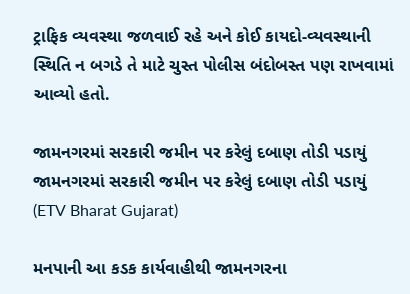ટ્રાફિક વ્યવસ્થા જળવાઈ રહે અને કોઈ કાયદો-વ્યવસ્થાની સ્થિતિ ન બગડે તે માટે ચુસ્ત પોલીસ બંદોબસ્ત પણ રાખવામાં આવ્યો હતો.

જામનગરમાં સરકારી જમીન પર કરેલું દબાણ તોડી પડાયું
જામનગરમાં સરકારી જમીન પર કરેલું દબાણ તોડી પડાયું (ETV Bharat Gujarat)

મનપાની આ કડક કાર્યવાહીથી જામનગરના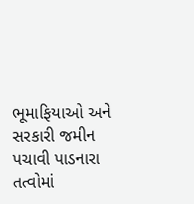ભૂમાફિયાઓ અને સરકારી જમીન પચાવી પાડનારા તત્વોમાં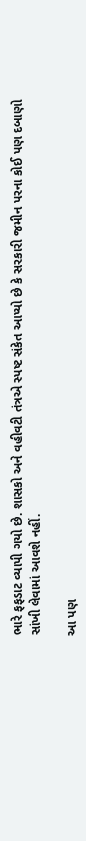ભારે ફફડાટ વ્યાપી ગયો છે. શાસકો અને વહીવટી તંત્રએ સ્પષ્ટ સંકેત આપ્યો છે કે સરકારી જમીન પરના કોઈ પણ દબાણો સાંખી લેવામાં આવશે નહીં.

આ પણ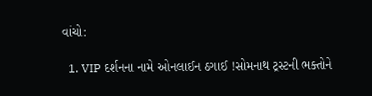વાંચો:

  1. VIP દર્શનના નામે ઓનલાઈન ઠગાઈ !સોમનાથ ટ્રસ્ટની ભક્તોને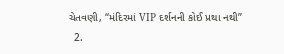ચેતવણી, “મંદિરમાં VIP દર્શનની કોઈ પ્રથા નથી”
  2.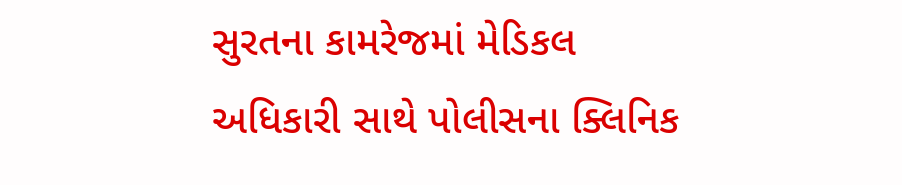સુરતના કામરેજમાં મેડિકલ અધિકારી સાથે પોલીસના ક્લિનિક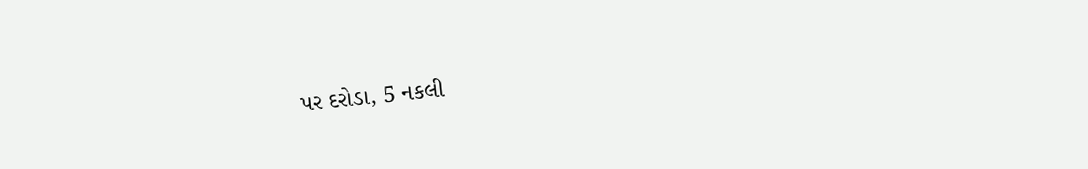પર દરોડા, 5 નકલી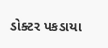ડોક્ટર પકડાયા